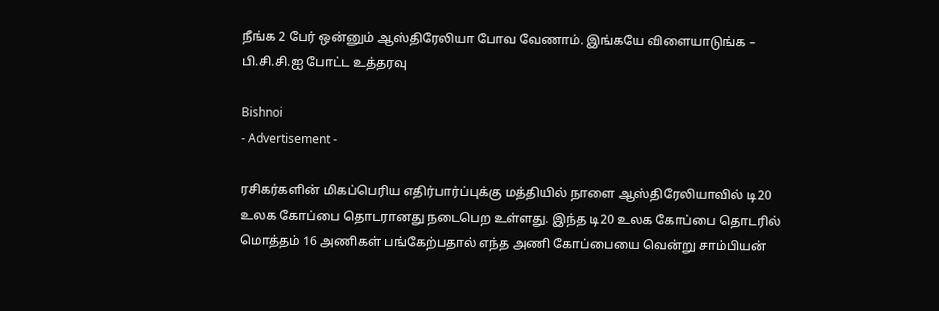நீங்க 2 பேர் ஒன்னும் ஆஸ்திரேலியா போவ வேணாம். இங்கயே விளையாடுங்க – பி.சி.சி.ஐ போட்ட உத்தரவு

Bishnoi
- Advertisement -

ரசிகர்களின் மிகப்பெரிய எதிர்பார்ப்புக்கு மத்தியில் நாளை ஆஸ்திரேலியாவில் டி20 உலக கோப்பை தொடரானது நடைபெற உள்ளது. இந்த டி20 உலக கோப்பை தொடரில் மொத்தம் 16 அணிகள் பங்கேற்பதால் எந்த அணி கோப்பையை வென்று சாம்பியன்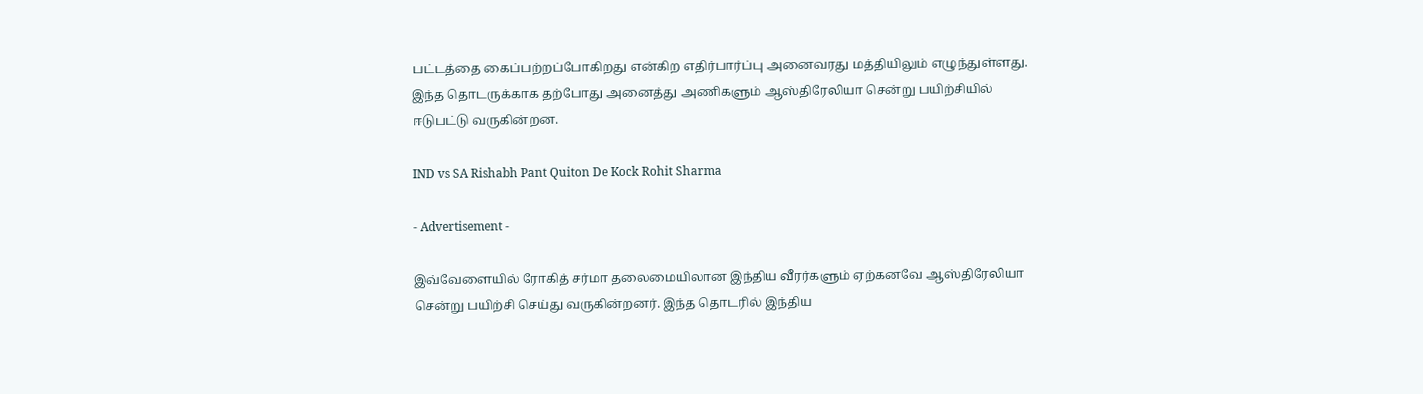பட்டத்தை கைப்பற்றப்போகிறது என்கிற எதிர்பார்ப்பு அனைவரது மத்தியிலும் எழுந்துள்ளது. இந்த தொடருக்காக தற்போது அனைத்து அணிகளும் ஆஸ்திரேலியா சென்று பயிற்சியில் ஈடுபட்டு வருகின்றன.

IND vs SA Rishabh Pant Quiton De Kock Rohit Sharma

- Advertisement -

இவ்வேளையில் ரோகித் சர்மா தலைமையிலான இந்திய வீரர்களும் ஏற்கனவே ஆஸ்திரேலியா சென்று பயிற்சி செய்து வருகின்றனர். இந்த தொடரில் இந்திய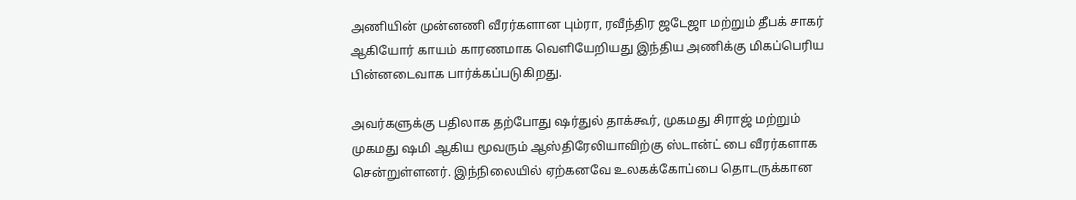அணியின் முன்னணி வீரர்களான பும்ரா, ரவீந்திர ஜடேஜா மற்றும் தீபக் சாகர் ஆகியோர் காயம் காரணமாக வெளியேறியது இந்திய அணிக்கு மிகப்பெரிய பின்னடைவாக பார்க்கப்படுகிறது.

அவர்களுக்கு பதிலாக தற்போது ஷர்துல் தாக்கூர், முகமது சிராஜ் மற்றும் முகமது ஷமி ஆகிய மூவரும் ஆஸ்திரேலியாவிற்கு ஸ்டான்ட் பை வீரர்களாக சென்றுள்ளனர். இந்நிலையில் ஏற்கனவே உலகக்கோப்பை தொடருக்கான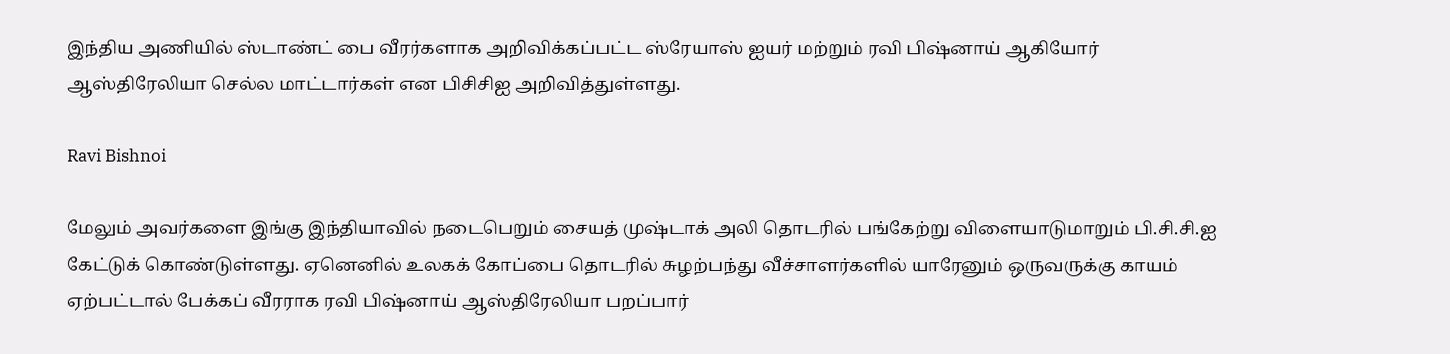இந்திய அணியில் ஸ்டாண்ட் பை வீரர்களாக அறிவிக்கப்பட்ட ஸ்ரேயாஸ் ஐயர் மற்றும் ரவி பிஷ்னாய் ஆகியோர் ஆஸ்திரேலியா செல்ல மாட்டார்கள் என பிசிசிஐ அறிவித்துள்ளது.

Ravi Bishnoi

மேலும் அவர்களை இங்கு இந்தியாவில் நடைபெறும் சையத் முஷ்டாக் அலி தொடரில் பங்கேற்று விளையாடுமாறும் பி.சி.சி.ஐ கேட்டுக் கொண்டுள்ளது. ஏனெனில் உலகக் கோப்பை தொடரில் சுழற்பந்து வீச்சாளர்களில் யாரேனும் ஒருவருக்கு காயம் ஏற்பட்டால் பேக்கப் வீரராக ரவி பிஷ்னாய் ஆஸ்திரேலியா பறப்பார்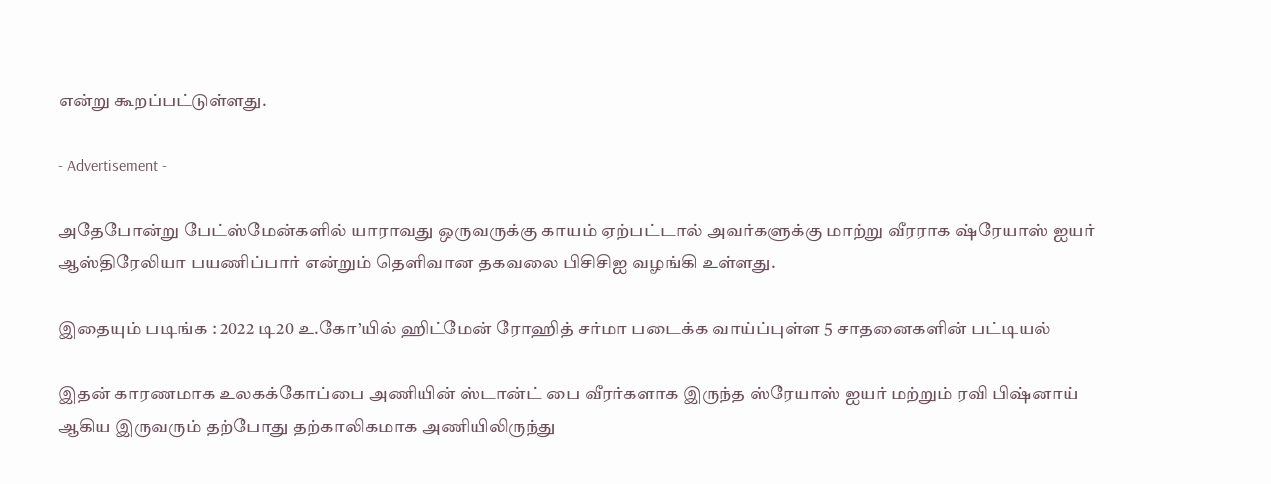என்று கூறப்பட்டுள்ளது.

- Advertisement -

அதேபோன்று பேட்ஸ்மேன்களில் யாராவது ஒருவருக்கு காயம் ஏற்பட்டால் அவர்களுக்கு மாற்று வீரராக ஷ்ரேயாஸ் ஐயர் ஆஸ்திரேலியா பயணிப்பார் என்றும் தெளிவான தகவலை பிசிசிஐ வழங்கி உள்ளது.

இதையும் படிங்க : 2022 டி20 உ.கோ’யில் ஹிட்மேன் ரோஹித் சர்மா படைக்க வாய்ப்புள்ள 5 சாதனைகளின் பட்டியல்

இதன் காரணமாக உலகக்கோப்பை அணியின் ஸ்டான்ட் பை வீரர்களாக இருந்த ஸ்ரேயாஸ் ஐயர் மற்றும் ரவி பிஷ்னாய் ஆகிய இருவரும் தற்போது தற்காலிகமாக அணியிலிருந்து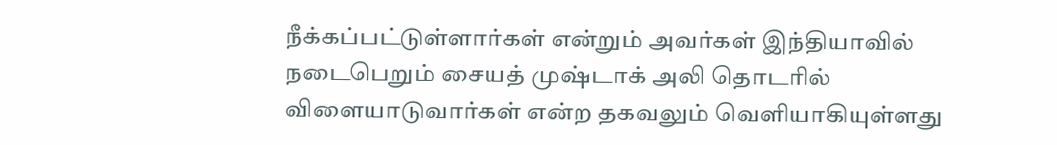நீக்கப்பட்டுள்ளார்கள் என்றும் அவர்கள் இந்தியாவில் நடைபெறும் சையத் முஷ்டாக் அலி தொடரில் விளையாடுவார்கள் என்ற தகவலும் வெளியாகியுள்ளது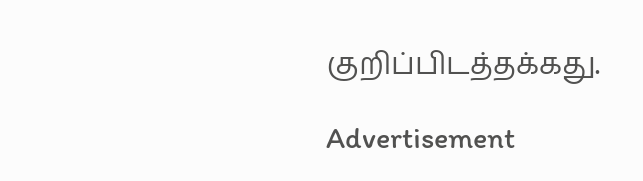குறிப்பிடத்தக்கது.

Advertisement